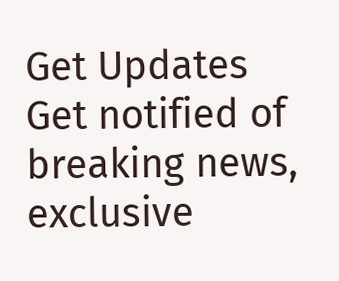Get Updates
Get notified of breaking news, exclusive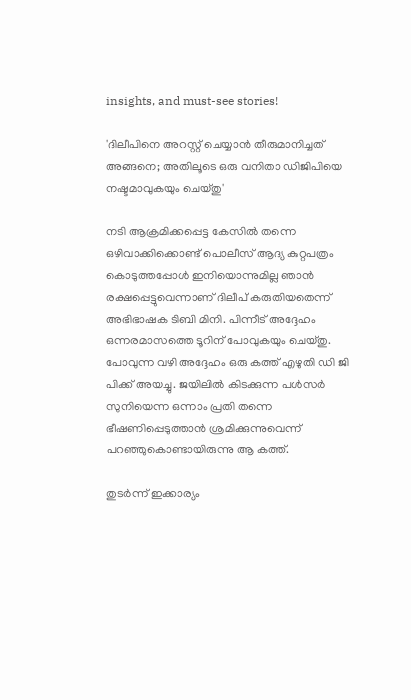insights, and must-see stories!

'ദിലീപിനെ അറസ്റ്റ് ചെയ്യാന്‍ തീരുമാനിച്ചത് അങ്ങനെ; അതിലൂടെ ഒരു വനിതാ ഡിജിപിയെ നഷ്ടമാവുകയും ചെയ്തു'

നടി ആക്രമിക്കപ്പെട്ട കേസില്‍ തന്നെ ഒഴിവാക്കിക്കൊണ്ട് പൊലീസ് ആദ്യ കുറ്റപത്രം കൊടുത്തപ്പോള്‍ ഇനിയൊന്നുമില്ല ഞാന്‍ രക്ഷപ്പെട്ടുവെന്നാണ് ദിലീപ് കരുതിയതെന്ന് അഭിഭാഷക ടിബി മിനി. പിന്നീട് അദ്ദേഹം ഒന്നരമാസത്തെ ടൂറിന് പോവുകയും ചെയ്തു. പോവുന്ന വഴി അദ്ദേഹം ഒരു കത്ത് എഴുതി ഡി ജി പിക്ക് അയച്ചു. ജയിലില്‍ കിടക്കുന്ന പള്‍സർ സുനിയെന്ന ഒന്നാം പ്രതി തന്നെ ഭീഷണിപ്പെടുത്താന്‍ ശ്രമിക്കുന്നുവെന്ന് പറഞ്ഞുകൊണ്ടായിരുന്നു ആ കത്ത്.

തുടർന്ന് ഇക്കാര്യം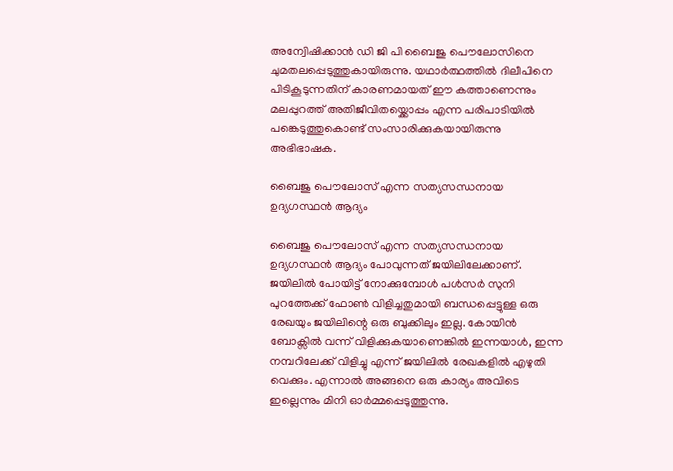അന്വേിഷിക്കാന്‍ ഡി ജി പി ബൈജു പൌലോസിനെ ചുമതലപ്പെടുത്തുകായിരുന്നു. യഥാർത്ഥത്തില്‍ ദിലീപിനെ പിടികൂടുന്നതിന് കാരണമായത് ഈ കത്താണെന്നും മലപ്പുറത്ത് അതിജീവിതയ്ക്കൊപ്പം എന്ന പരിപാടിയില്‍ പങ്കെടുത്തുകൊണ്ട് സംസാരിക്കുകയായിരുന്നു അഭിഭാഷക.

ബൈജു പൌലോസ് എന്ന സത്യസന്ധനായ ഉദ്യഗസ്ഥന്‍ ആദ്യം

ബൈജു പൌലോസ് എന്ന സത്യസന്ധനായ ഉദ്യഗസ്ഥന്‍ ആദ്യം പോവുന്നത് ജയിലിലേക്കാണ്. ജയിലില്‍ പോയിട്ട് നോക്കുമ്പോള്‍ പള്‍സർ സുനി പുറത്തേക്ക് ഫോണ്‍ വിളിച്ചതുമായി ബന്ധപ്പെട്ടുള്ള ഒരു രേഖയും ജയിലിന്റെ ഒരു ബുക്കിലും ഇല്ല. കോയിന്‍ ബോക്സില്‍ വന്ന് വിളിക്കുകയാണെങ്കില്‍ ഇന്നയാള്‍, ഇന്ന നമ്പറിലേക്ക് വിളിച്ചു എന്ന് ജയിലില്‍ രേഖകളില്‍ എഴുതി വെക്കും. എന്നാല്‍ അങ്ങനെ ഒരു കാര്യം അവിടെ ഇല്ലെന്നും മിനി ഓർമ്മപ്പെടുത്തുന്നു.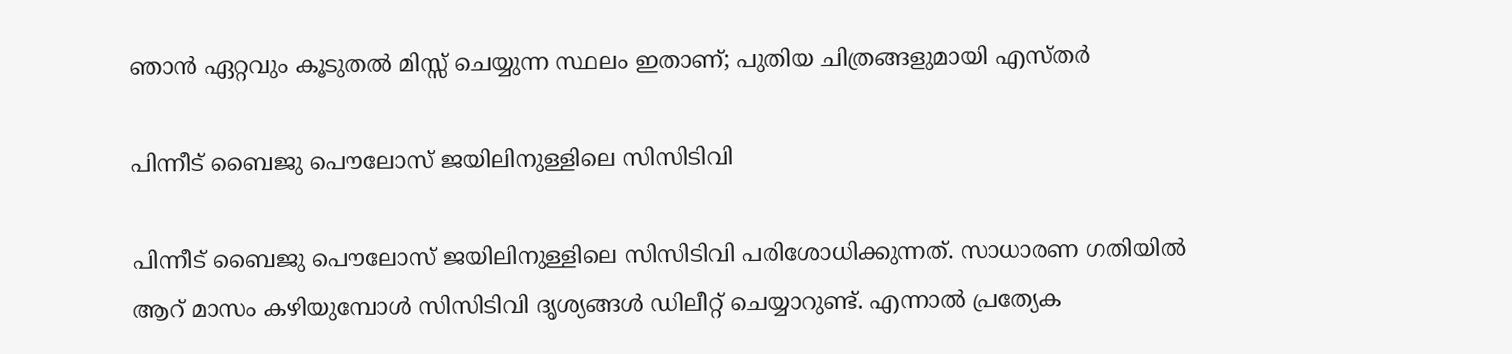ഞാന്‍ ഏറ്റവും കൂടുതല്‍ മിസ്സ് ചെയ്യുന്ന സ്ഥലം ഇതാണ്; പുതിയ ചിത്രങ്ങളുമായി എസ്തർ

പിന്നീട് ബൈജു പൌലോസ് ജയിലിനുള്ളിലെ സിസിടിവി

പിന്നീട് ബൈജു പൌലോസ് ജയിലിനുള്ളിലെ സിസിടിവി പരിശോധിക്കുന്നത്. സാധാരണ ഗതിയില്‍ ആറ് മാസം കഴിയുമ്പോള്‍ സിസിടിവി ദൃശ്യങ്ങള്‍ ഡിലീറ്റ് ചെയ്യാറുണ്ട്. എന്നാല്‍ പ്രത്യേക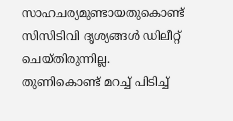സാഹചര്യമുണ്ടായതുകൊണ്ട് സിസിടിവി ദൃശ്യങ്ങള്‍ ഡിലീറ്റ് ചെയ്തിരുന്നില്ല. തുണികൊണ്ട് മറച്ച് പിടിച്ച്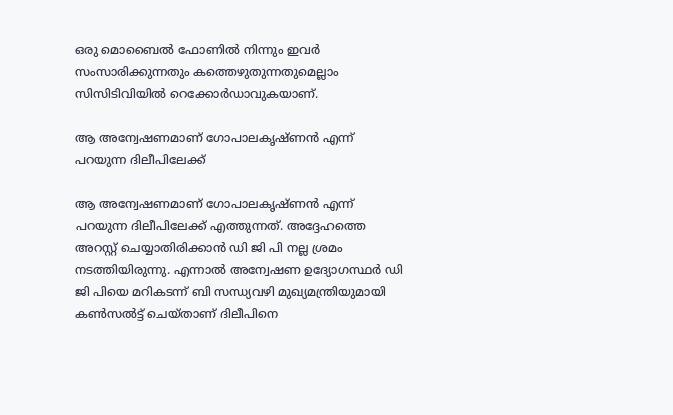ഒരു മൊബൈല്‍ ഫോണില്‍ നിന്നും ഇവർ സംസാരിക്കുന്നതും കത്തെഴുതുന്നതുമെല്ലാം സിസിടിവിയില്‍ റെക്കോർഡാവുകയാണ്.

ആ അന്വേഷണമാണ് ഗോപാലകൃഷ്ണന്‍ എന്ന് പറയുന്ന ദിലീപിലേക്ക്

ആ അന്വേഷണമാണ് ഗോപാലകൃഷ്ണന്‍ എന്ന് പറയുന്ന ദിലീപിലേക്ക് എത്തുന്നത്. അദ്ദേഹത്തെ അറസ്റ്റ് ചെയ്യാതിരിക്കാന്‍ ഡി ജി പി നല്ല ശ്രമം നടത്തിയിരുന്നു. എന്നാല്‍ അന്വേഷണ ഉദ്യോഗസ്ഥർ ഡി ജി പിയെ മറികടന്ന് ബി സന്ധ്യവഴി മുഖ്യമന്ത്രിയുമായി കണ്‍സല്‍ട്ട് ചെയ്താണ് ദിലീപിനെ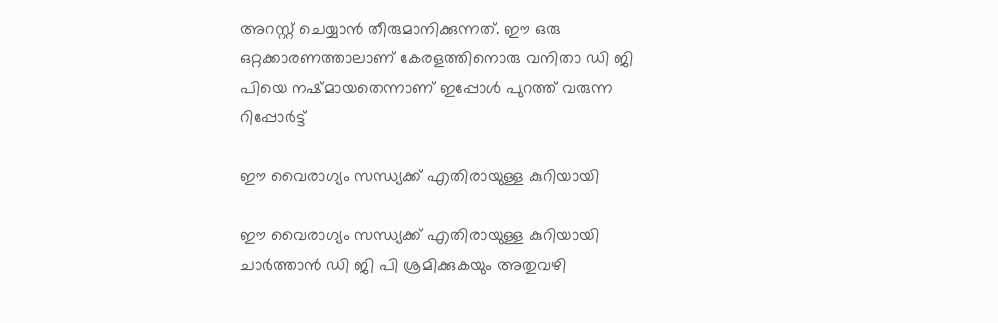അറസ്റ്റ് ചെയ്യാന്‍ തീരുമാനിക്കുന്നത്. ഈ ഒരു ഒറ്റക്കാരണത്താലാണ് കേരളത്തിനൊരു വനിതാ ഡി ജി പിയെ നഷ്മായതെന്നാണ് ഇപ്പോള്‍ പുറത്ത് വരുന്ന റിപ്പോർട്ട്

ഈ വൈരാഗ്യം സന്ധ്യക്ക് എതിരായുള്ള കുറിയായി

ഈ വൈരാഗ്യം സന്ധ്യക്ക് എതിരായുള്ള കുറിയായി ചാർത്താന്‍ ഡി ജി പി ശ്രമിക്കുകയും അതുവഴി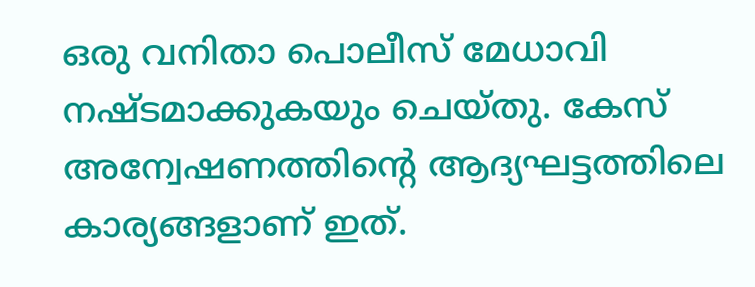ഒരു വനിതാ പൊലീസ് മേധാവി നഷ്ടമാക്കുകയും ചെയ്തു. കേസ് അന്വേഷണത്തിന്റെ ആദ്യഘട്ടത്തിലെ കാര്യങ്ങളാണ് ഇത്.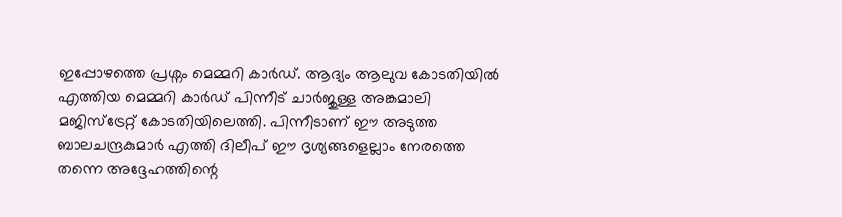ഇപ്പോഴത്തെ പ്രശ്നം മെമ്മറി കാർഡ്. ആദ്യം ആലുവ കോടതിയില്‍ എത്തിയ മെമ്മറി കാർഡ് പിന്നീട് ചാർജുള്ള അങ്കമാലി മജിസ്ട്രേറ്റ് കോടതിയിലെത്തി. പിന്നീടാണ് ഈ അടുത്ത ബാലചന്ദ്രകുമാർ എത്തി ദിലീപ് ഈ ദൃശ്യങ്ങളെല്ലാം നേരത്തെ തന്നെ അദ്ദേഹത്തിന്റെ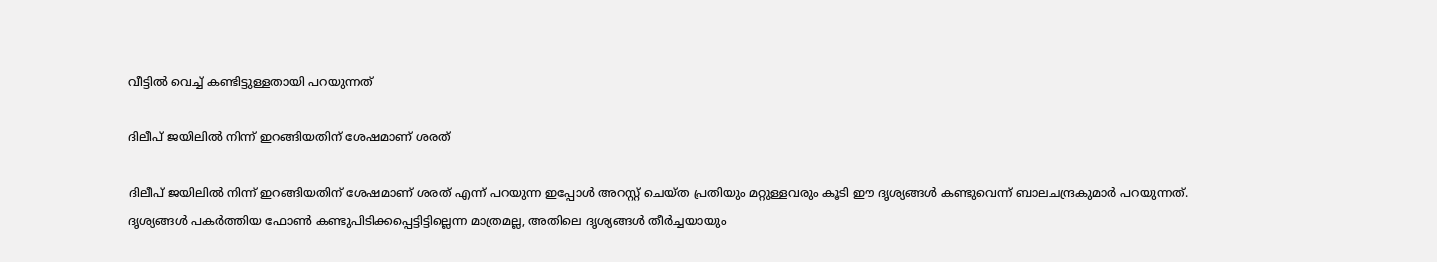വീട്ടില്‍ വെച്ച് കണ്ടിട്ടുള്ളതായി പറയുന്നത്

ദിലീപ് ജയിലില്‍ നിന്ന് ഇറങ്ങിയതിന് ശേഷമാണ് ശരത്

ദിലീപ് ജയിലില്‍ നിന്ന് ഇറങ്ങിയതിന് ശേഷമാണ് ശരത് എന്ന് പറയുന്ന ഇപ്പോള്‍ അറസ്റ്റ് ചെയ്ത പ്രതിയും മറ്റുള്ളവരും കൂടി ഈ ദൃശ്യങ്ങള്‍ കണ്ടുവെന്ന് ബാലചന്ദ്രകുമാർ പറയുന്നത്. ദൃശ്യങ്ങള്‍ പകർത്തിയ ഫോണ്‍ കണ്ടുപിടിക്കപ്പെട്ടിട്ടില്ലെന്ന മാത്രമല്ല, അതിലെ ദൃശ്യങ്ങള്‍ തീർച്ചയായും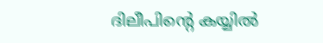ദിലീപിന്റെ കയ്യില്‍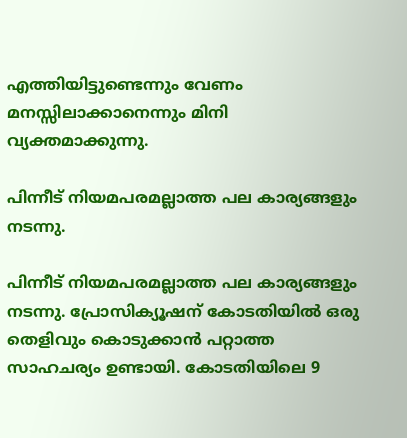എത്തിയിട്ടുണ്ടെന്നും വേണം മനസ്സിലാക്കാനെന്നും മിനി വ്യക്തമാക്കുന്നു.

പിന്നീട് നിയമപരമല്ലാത്ത പല കാര്യങ്ങളും നടന്നു.

പിന്നീട് നിയമപരമല്ലാത്ത പല കാര്യങ്ങളും നടന്നു. പ്രോസിക്യൂഷന് കോടതിയില്‍ ഒരു തെളിവും കൊടുക്കാന്‍ പറ്റാത്ത സാഹചര്യം ഉണ്ടായി. കോടതിയിലെ 9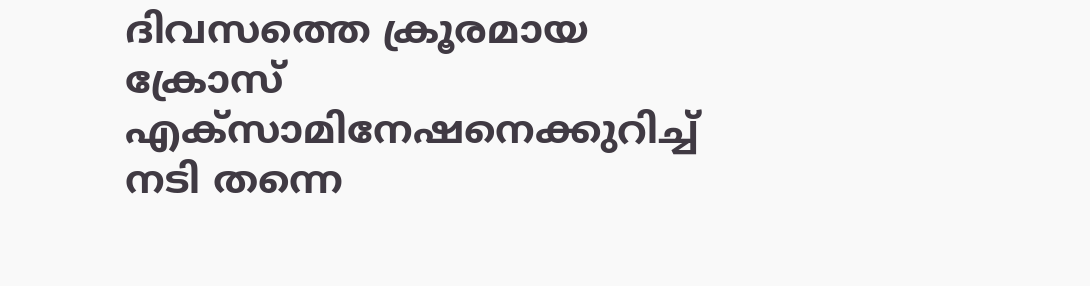ദിവസത്തെ ക്രൂരമായ ക്രോസ് എക്സാമിനേഷനെക്കുറിച്ച് നടി തന്നെ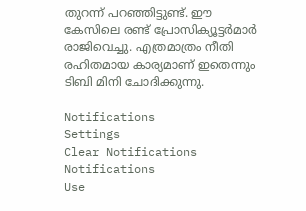തുറന്ന് പറഞ്ഞിട്ടുണ്ട്. ഈ കേസിലെ രണ്ട് പ്രോസിക്യൂട്ടർമാർ രാജിവെച്ചു. എത്രമാത്രം നീതി രഹിതമായ കാര്യമാണ് ഇതെന്നും ടിബി മിനി ചോദിക്കുന്നു.

Notifications
Settings
Clear Notifications
Notifications
Use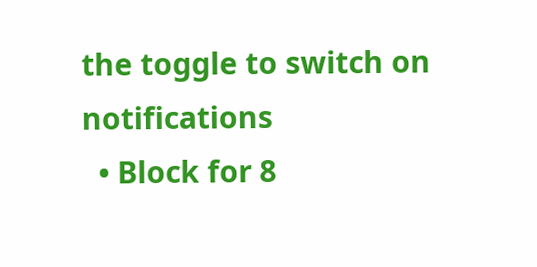the toggle to switch on notifications
  • Block for 8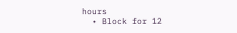hours
  • Block for 12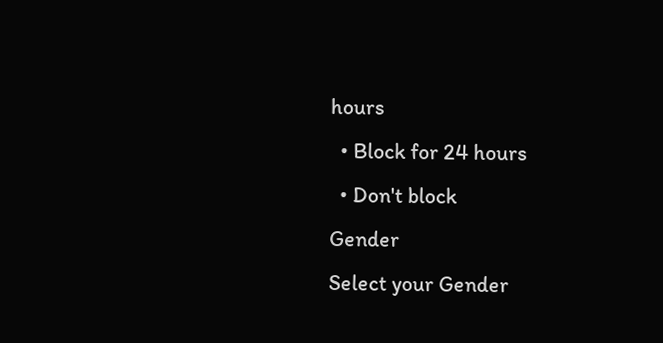hours
  • Block for 24 hours
  • Don't block
Gender
Select your Gender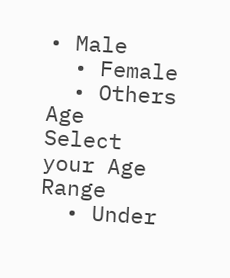• Male
  • Female
  • Others
Age
Select your Age Range
  • Under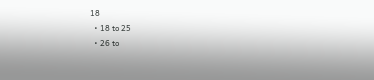18
  • 18 to 25
  • 26 to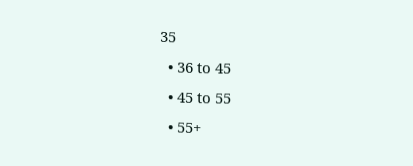35
  • 36 to 45
  • 45 to 55
  • 55+